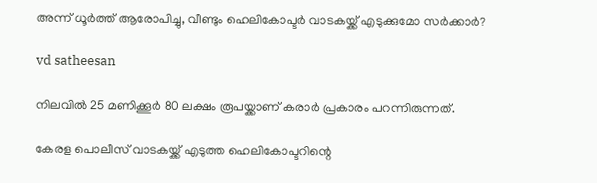അന്ന് ധൂര്‍ത്ത് ആരോപിച്ചു, വീണ്ടും ഹെലികോപ്ടര്‍ വാടകയ്ക്ക് എടുക്കുമോ സര്‍ക്കാര്‍?

vd satheesan

നിലവില്‍ 25 മണിക്കൂര്‍ 80 ലക്ഷം രൂപയ്ക്കാണ് കരാര്‍ പ്രകാരം പറന്നിരുന്നത്.

കേരള പൊലീസ് വാടകയ്ക്ക് എടുത്ത ഹെലികോപ്ടറിന്റെ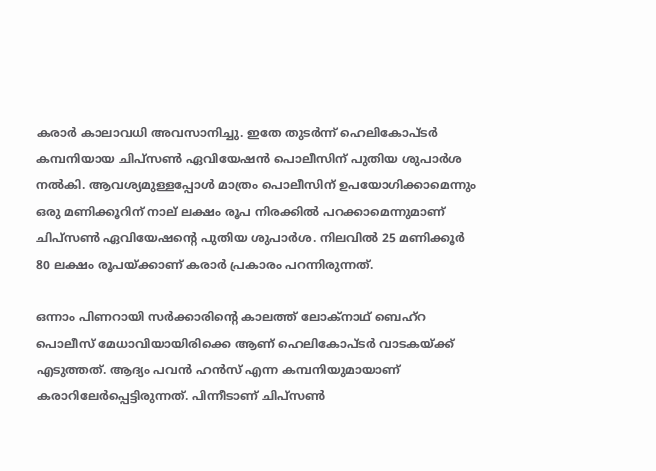കരാര്‍ കാലാവധി അവസാനിച്ചു. ഇതേ തുടര്‍ന്ന് ഹെലികോപ്ടര്‍ കമ്പനിയായ ചിപ്‌സണ്‍ ഏവിയേഷന്‍ പൊലീസിന് പുതിയ ശുപാര്‍ശ നല്‍കി. ആവശ്യമുള്ളപ്പോള്‍ മാത്രം പൊലീസിന് ഉപയോഗിക്കാമെന്നും ഒരു മണിക്കൂറിന് നാല് ലക്ഷം രൂപ നിരക്കില്‍ പറക്കാമെന്നുമാണ് ചിപ്‌സണ്‍ ഏവിയേഷന്റെ പുതിയ ശുപാര്‍ശ. നിലവില്‍ 25 മണിക്കൂര്‍ 80 ലക്ഷം രൂപയ്ക്കാണ് കരാര്‍ പ്രകാരം പറന്നിരുന്നത്.

ഒന്നാം പിണറായി സര്‍ക്കാരിന്റെ കാലത്ത് ലോക്‌നാഥ് ബെഹ്‌റ പൊലീസ് മേധാവിയായിരിക്കെ ആണ് ഹെലികോപ്ടര്‍ വാടകയ്ക്ക് എടുത്തത്. ആദ്യം പവന്‍ ഹന്‍സ് എന്ന കമ്പനിയുമായാണ് കരാറിലേര്‍പ്പെട്ടിരുന്നത്. പിന്നീടാണ് ചിപ്‌സണ്‍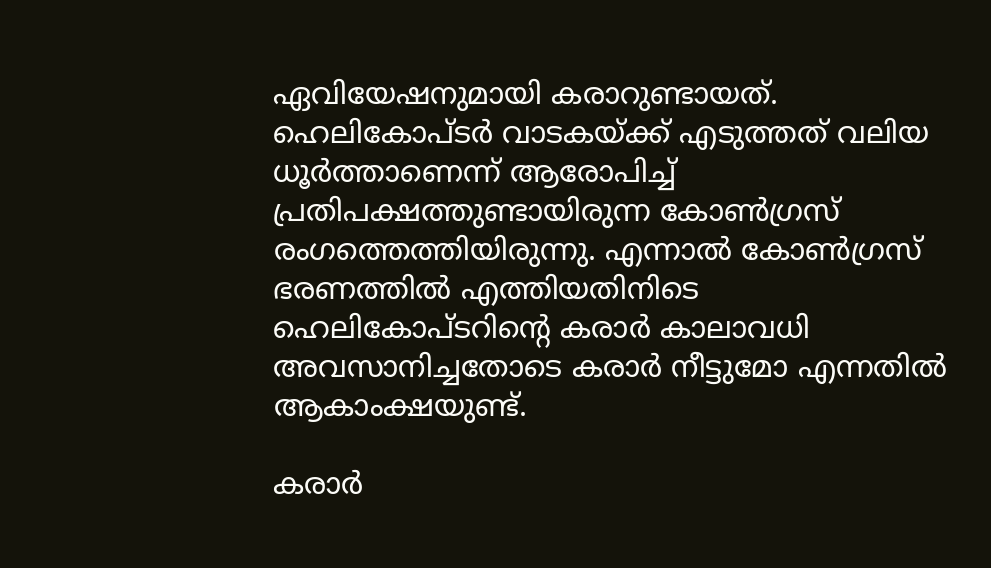ഏവിയേഷനുമായി കരാറുണ്ടായത്. ഹെലികോപ്ടര്‍ വാടകയ്ക്ക് എടുത്തത് വലിയ ധൂര്‍ത്താണെന്ന് ആരോപിച്ച് പ്രതിപക്ഷത്തുണ്ടായിരുന്ന കോണ്‍ഗ്രസ് രംഗത്തെത്തിയിരുന്നു. എന്നാല്‍ കോണ്‍ഗ്രസ് ഭരണത്തില്‍ എത്തിയതിനിടെ ഹെലികോപ്ടറിന്റെ കരാര്‍ കാലാവധി അവസാനിച്ചതോടെ കരാര്‍ നീട്ടുമോ എന്നതില്‍ ആകാംക്ഷയുണ്ട്.

കരാര്‍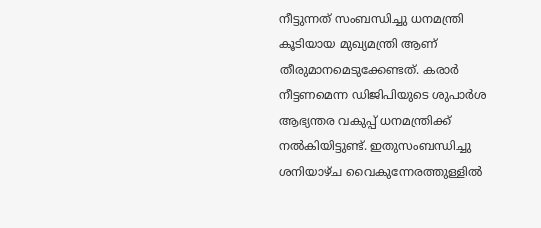നീട്ടുന്നത് സംബന്ധിച്ചു ധനമന്ത്രി കൂടിയായ മുഖ്യമന്ത്രി ആണ് തീരുമാനമെടുക്കേണ്ടത്. കരാര്‍ നീട്ടണമെന്ന ഡിജിപിയുടെ ശുപാര്‍ശ ആഭ്യന്തര വകുപ്പ് ധനമന്ത്രിക്ക് നല്‍കിയിട്ടുണ്ട്. ഇതുസംബന്ധിച്ചു ശനിയാഴ്ച വൈകുന്നേരത്തുള്ളില്‍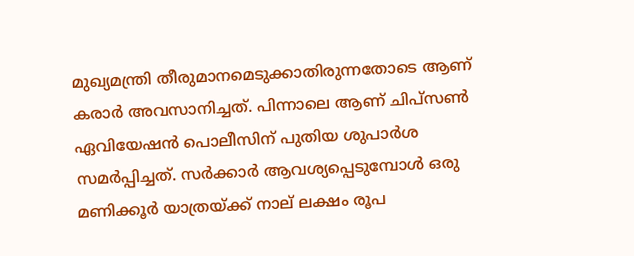മുഖ്യമന്ത്രി തീരുമാനമെടുക്കാതിരുന്നതോടെ ആണ് കരാര്‍ അവസാനിച്ചത്. പിന്നാലെ ആണ് ചിപ്‌സണ്‍ ഏവിയേഷന്‍ പൊലീസിന് പുതിയ ശുപാര്‍ശ സമര്‍പ്പിച്ചത്. സര്‍ക്കാര്‍ ആവശ്യപ്പെടുമ്പോള്‍ ഒരു മണിക്കൂര്‍ യാത്രയ്ക്ക് നാല് ലക്ഷം രൂപ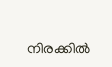നിരക്കില്‍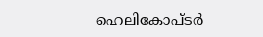ഹെലികോപ്ടര്‍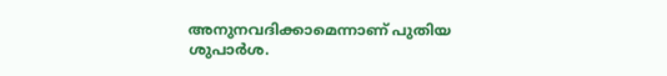അനുനവദിക്കാമെന്നാണ് പുതിയ ശുപാര്‍ശ.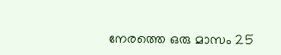നേരത്തെ ഒരു മാസം 25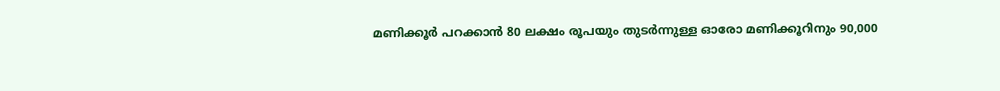മണിക്കൂര്‍ പറക്കാന്‍ 80 ലക്ഷം രൂപയും തുടര്‍ന്നുള്ള ഓരോ മണിക്കൂറിനും 90,000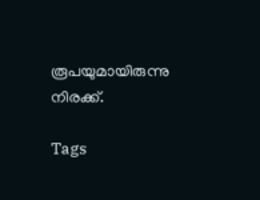രൂപയുമായിരുന്നു നിരക്ക്.

Tags